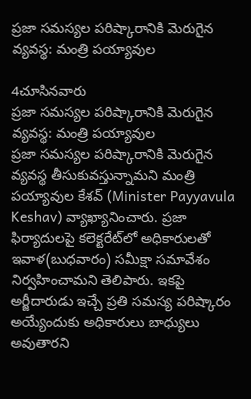ప్రజా సమస్యల పరిష్కారానికి మెరుగైన వ్యవస్థ: మంత్రి పయ్యావుల

4చూసినవారు
ప్రజా సమస్యల పరిష్కారానికి మెరుగైన వ్యవస్థ: మంత్రి పయ్యావుల
ప్రజా సమస్యల పరిష్కారానికి మెరుగైన వ్యవస్థ తీసుకువస్తున్నామని మంత్రి పయ్యావుల కేశవ్ (Minister Payyavula Keshav) వ్యాఖ్యానించారు. ప్రజా ఫిర్యాదులపై కలెక్టరేట్‌లో అధికారులతో ఇవాళ(బుధవారం) సమీక్షా సమావేశం నిర్వహించామని తెలిపారు. ఇకపై అర్జీదారుడు ఇచ్చే ప్రతి సమస్య పరిష్కారం అయ్యేందుకు అధికారులు బాధ్యులు అవుతారని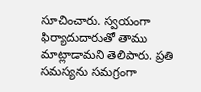సూచించారు. స్వయంగా ఫిర్యాదుదారుతో తాము మాట్లాడామని తెలిపారు. ప్రతి సమస్యను సమగ్రంగా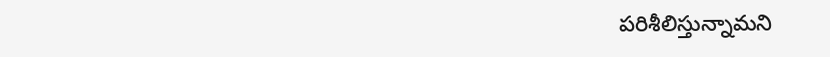పరిశీలిస్తున్నామని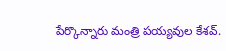పేర్కొన్నారు మంత్రి పయ్యవుల కేశవ్.